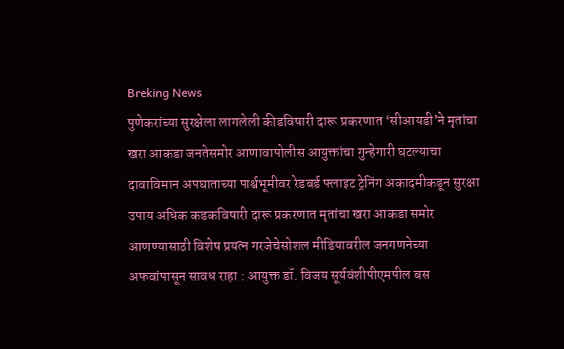Breking News
पुणेकरांच्या सुरक्षेला लागलेली कीडविषारी दारू प्रकरणात ‘सीआयडी’ने मृतांचा खरा आकडा जनतेसमोर आणावापोलीस आयुक्तांचा गुन्हेगारी घटल्याचा दावाविमान अपघाताच्या पार्श्वभूमीवर रेडबर्ड फ्लाइट ट्रेनिंग अकादमीकडून सुरक्षा उपाय अधिक कडकविषारी दारू प्रकरणात मृतांचा खरा आकडा समोर आणण्यासाठी विशेष प्रयत्न गरजेचेसोशल मीडियावरील जनगणनेच्या अफवांपासून सावध राहा : आयुक्त डॉ. विजय सूर्यवंशीपीएमपील बस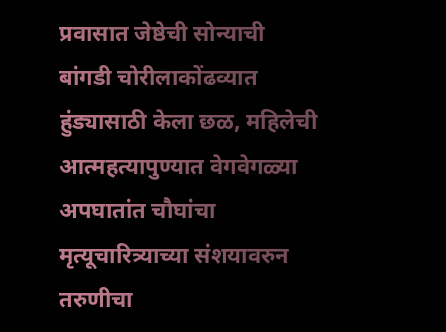प्रवासात जेष्ठेची सोन्याची बांगडी चोरीलाकोंढव्यात हुंड्यासाठी केला छळ, महिलेची आत्महत्यापुण्यात वेगवेगळ्या अपघातांत चौघांचा मृत्यूचारित्र्याच्या संशयावरुन तरुणीचा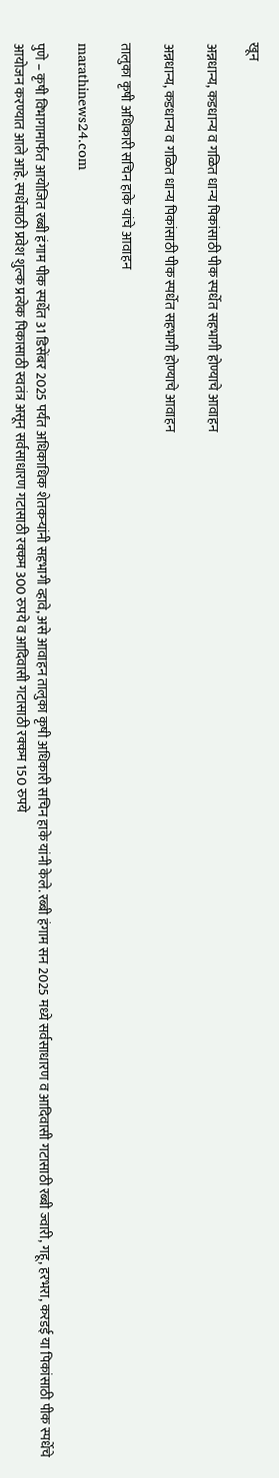खून

अन्नधान्य, कडधान्य व गळित धान्य पिकांसाठी पीक स्पर्धेत सहभागी होण्याचे आवाहन

अन्नधान्य, कडधान्य व गळित धान्य पिकांसाठी पीक स्पर्धेत सहभागी होण्याचे आवाहन

तालुका कृषी अधिकारी सचिन हाके यांचे आवाहन

marathinews24.com

पुणे – कृषी विभागामार्फत आयोजित रब्बी हंगाम पीक स्पर्धेत 31 डिसेंबर 2025 पर्यंत अधिकाधिक शेतकऱ्यांनी सहभागी व्हावे, असे आवाहन तालुका कृषी अधिकारी सचिन हाके यांनी केले. रब्बी हंगाम सन 2025 मध्ये सर्वसाधारण व आदिवासी गटासाठी रब्बी ज्वारी, गहू, हरभरा, करडई या पिकांसाठी पीक स्पर्धेचे आयोजन करण्यात आले आहे. स्पर्धेसाठी प्रवेश शुल्क प्रत्येक पिकासाठी स्वतंत्र असून सर्वसाधारण गटासाठी रक्कम 300 रुपये व आदिवासी गटासाठी रक्कम 150 रुपये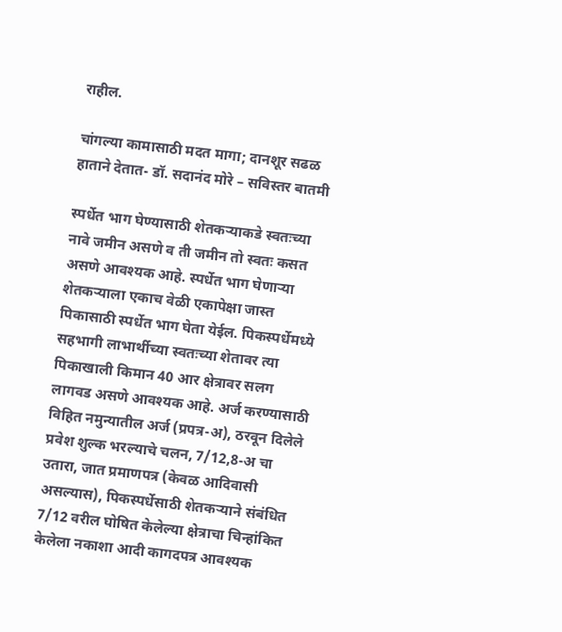राहील.

चांगल्या कामासाठी मदत मागा; दानशूर सढळ हाताने देतात- डॉ. सदानंद मोरे – सविस्तर बातमी

स्पर्धेत भाग घेण्यासाठी शेतकऱ्याकडे स्वतःच्या नावे जमीन असणे व ती जमीन तो स्वतः कसत असणे आवश्यक आहे. स्पर्धेत भाग घेणाऱ्या शेतकऱ्याला एकाच वेळी एकापेक्षा जास्त पिकासाठी स्पर्धेत भाग घेता येईल. पिकस्पर्धेमध्ये सहभागी लाभार्थीच्या स्वतःच्या शेतावर त्या पिकाखाली किमान 40 आर क्षेत्रावर सलग लागवड असणे आवश्यक आहे. अर्ज करण्यासाठी विहित नमुन्यातील अर्ज (प्रपत्र-अ), ठरवून दिलेले प्रवेश शुल्क भरल्याचे चलन, 7/12,8-अ चा उतारा, जात प्रमाणपत्र (केवळ आदिवासी असल्यास), पिकस्पर्धेसाठी शेतकऱ्याने संबंधित 7/12 वरील घोषित केलेल्या क्षेत्राचा चिन्हांकित केलेला नकाशा आदी कागदपत्र आवश्यक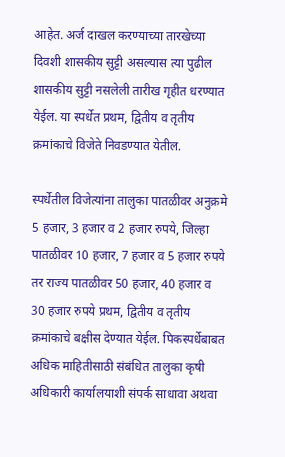आहेत. अर्ज दाखल करण्याच्या तारखेच्या दिवशी शासकीय सुट्टी असल्यास त्या पुढील शासकीय सुट्टी नसलेली तारीख गृहीत धरण्यात येईल. या स्पर्धेत प्रथम, द्वितीय व तृतीय क्रमांकाचे विजेते निवडण्यात येतील.

स्पर्धेतील विजेत्यांना तालुका पातळीवर अनुक्रमे 5 हजार, 3 हजार व 2 हजार रुपये, जिल्हा पातळीवर 10 हजार, 7 हजार व 5 हजार रुपये तर राज्य पातळीवर 50 हजार, 40 हजार व 30 हजार रुपये प्रथम, द्वितीय व तृतीय क्रमांकाचे बक्षीस देण्यात येईल. पिकस्पर्धेबाबत अधिक माहितीसाठी संबंधित तालुका कृषी अधिकारी कार्यालयाशी संपर्क साधावा अथवा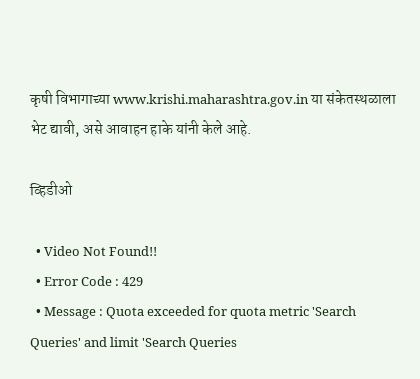कृषी विभागाच्या www.krishi.maharashtra.gov.in या संकेतस्थळाला भेट द्यावी, असे आवाहन हाके यांनी केले आहे.

व्हिडीओ

  • Video Not Found!!
  • Error Code : 429
  • Message : Quota exceeded for quota metric 'Search Queries' and limit 'Search Queries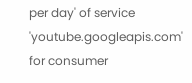per day' of service 'youtube.googleapis.com' for consumer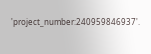'project_number:240959846937'.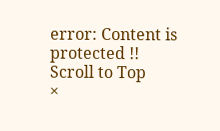error: Content is protected !!
Scroll to Top
×